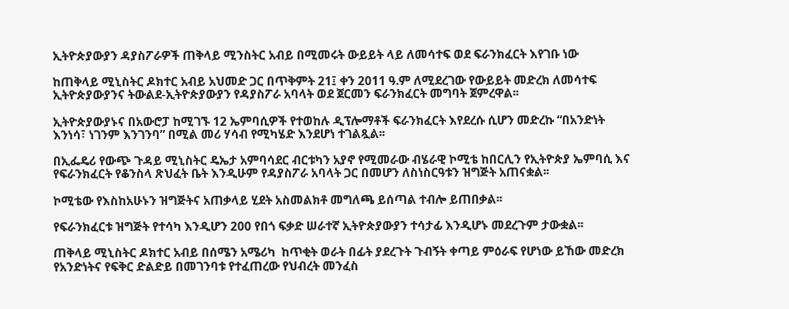ኢትዮጵያውያን ዳያስፖራዎች ጠቅላይ ሚንስትር አብይ በሚመሩት ውይይት ላይ ለመሳተፍ ወደ ፍራንክፈርት እየገቡ ነው

ከጠቅላይ ሚኒስትር ዶክተር አብይ አህመድ ጋር በጥቅምት 21፤ ቀን 2011 ዓ.ም ለሚደረገው የውይይት መድረክ ለመሳተፍ ኢትዮጵያውያንና ትውልደ-ኢትዮጵያውያን የዳያስፖራ አባላት ወደ ጀርመን ፍራንክፈርት መግባት ጀምረዋል፡፡

ኢትዮጵያውያኑና በአውሮፓ ከሚገኙ 12 ኤምባሲዎች የተወከሉ ዲፕሎማቶች ፍራንክፈርት እየደረሱ ሲሆን መድረኩ “በአንድነት እንነሳ፣ ነገንም እንገንባ” በሚል መሪ ሃሳብ የሚካሄድ እንደሆነ ተገልጿል፡፡

በኢፌዴሪ የውጭ ጉዳይ ሚኒስትር ዴኤታ አምባሳደር ብርቱካን አያኖ የሚመራው ብሄራዊ ኮሚቴ ከበርሊን የኢትዮጵያ ኤምባሲ እና የፍራንክፈርት የቆንስላ ጽህፈት ቤት እንዲሁም የዳያስፖራ አባላት ጋር በመሆን ለስነስርዓቱን ዝግጅት አጠናቋል፡፡

ኮሚቴው የእስከአሁኑን ዝግጅትና አጠቃላይ ሂደት አስመልክቶ መግለጫ ይሰጣል ተብሎ ይጠበቃል፡፡

የፍራንክፈርቱ ዝግጅት የተሳካ እንዲሆን 200 የበጎ ፍቃድ ሠራተኛ ኢትዮጵያውያን ተሳታፊ እንዲሆኑ መደረጉም ታውቋል፡፡

ጠቅላይ ሚኒስትር ዶክተር አብይ በሰሜን አሜሪካ  ከጥቂት ወራት በፊት ያደረጉት ጉብኝት ቀጣይ ምዕራፍ የሆነው ይኸው መድረክ የአንድነትና የፍቅር ድልድይ በመገንባቱ የተፈጠረው የህብረት መንፈስ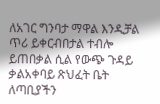ለአገር ግንባታ ማዋል እንዲቻል ጥሪ ይቀርብበታል ተብሎ ይጠበቃል ሲል የውጭ ጉዳይ ቃልአቀባይ ጽህፈት ቤት ለጣቢያችን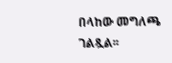በላከው መግለጫ ገልጿል፡፡